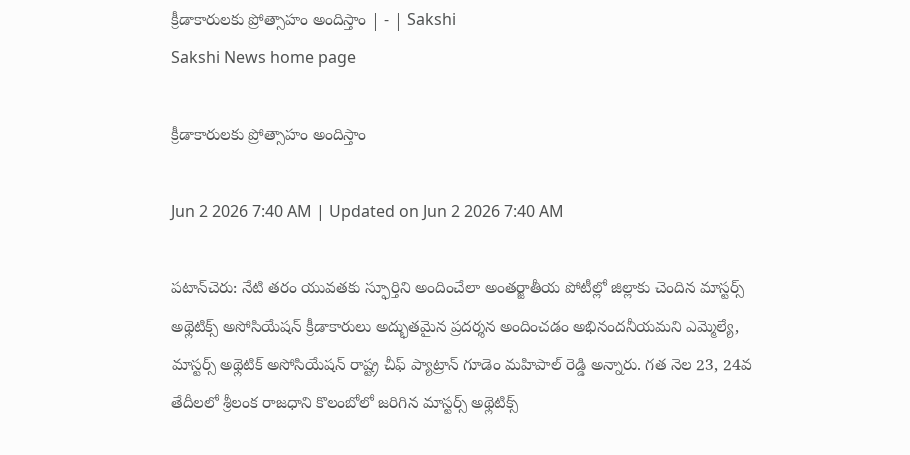క్రీడాకారులకు ప్రోత్సాహం అందిస్తాం | - | Sakshi
Sakshi News home page

క్రీడాకారులకు ప్రోత్సాహం అందిస్తాం

Jun 2 2026 7:40 AM | Updated on Jun 2 2026 7:40 AM

పటాన్‌చెరు: నేటి తరం యువతకు స్ఫూర్తిని అందించేలా అంతర్జాతీయ పోటీల్లో జిల్లాకు చెందిన మాస్టర్స్‌ అథ్లెటిక్స్‌ అసోసియేషన్‌ క్రీడాకారులు అద్భుతమైన ప్రదర్శన అందించడం అభినందనీయమని ఎమ్మెల్యే, మాస్టర్స్‌ అథ్లెటిక్‌ అసోసియేషన్‌ రాష్ట్ర చీఫ్‌ ప్యాట్రాన్‌ గూడెం మహిపాల్‌ రెడ్డి అన్నారు. గత నెల 23, 24వ తేదీలలో శ్రీలంక రాజధాని కొలంబోలో జరిగిన మాస్టర్స్‌ అథ్లెటిక్స్‌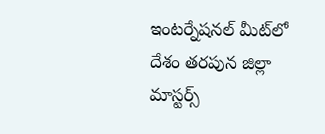ఇంటర్నేషనల్‌ మీట్‌లో దేశం తరపున జిల్లా మాస్టర్స్‌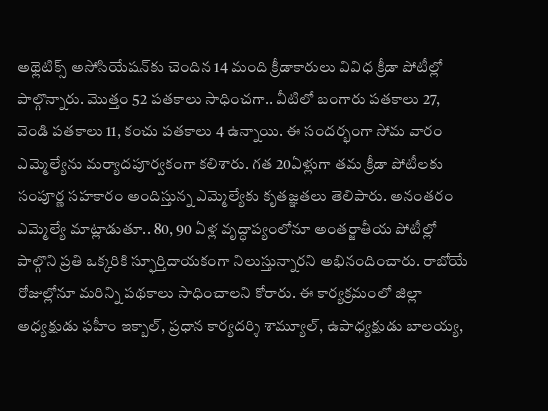అథ్లెటిక్స్‌ అసోసియేషన్‌కు చెందిన 14 మంది క్రీడాకారులు వివిధ క్రీడా పోటీల్లో పాల్గొన్నారు. మొత్తం 52 పతకాలు సాధించగా.. వీటిలో బంగారు పతకాలు 27, వెండి పతకాలు 11, కంచు పతకాలు 4 ఉన్నాయి. ఈ సందర్భంగా సోమ వారం ఎమ్మెల్యేను మర్యాదపూర్వకంగా కలిశారు. గత 20ఏళ్లుగా తమ క్రీడా పోటీలకు సంపూర్ణ సహకారం అందిస్తున్న ఎమ్మెల్యేకు కృతజ్ఞతలు తెలిపారు. అనంతరం ఎమ్మెల్యే మాట్లాడుతూ.. 80, 90 ఏళ్ల వృద్ధాప్యంలోనూ అంతర్జాతీయ పోటీల్లో పాల్గొని ప్రతి ఒక్కరికి స్ఫూర్తిదాయకంగా నిలుస్తున్నారని అభినందించారు. రాబోయే రోజుల్లోనూ మరిన్ని పథకాలు సాధించాలని కోరారు. ఈ కార్యక్రమంలో జిల్లా అధ్యక్షుడు ఫహీం ఇక్బాల్‌, ప్రధాన కార్యదర్శి శామ్యూల్‌, ఉపాధ్యక్షుడు బాలయ్య,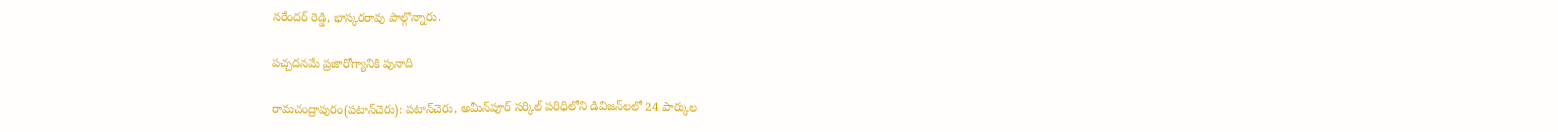నరేందర్‌ రెడ్డి, భాస్కరరావు పాల్గొన్నారు.

పచ్చదనమే ప్రజారోగ్యానికి పునాది

రామచంద్రాపురం(పటాన్‌చెరు): పటాన్‌చెరు, అమీన్‌పూర్‌ సర్కిల్‌ పరిధిలోని డివిజన్‌లలో 24 పార్కుల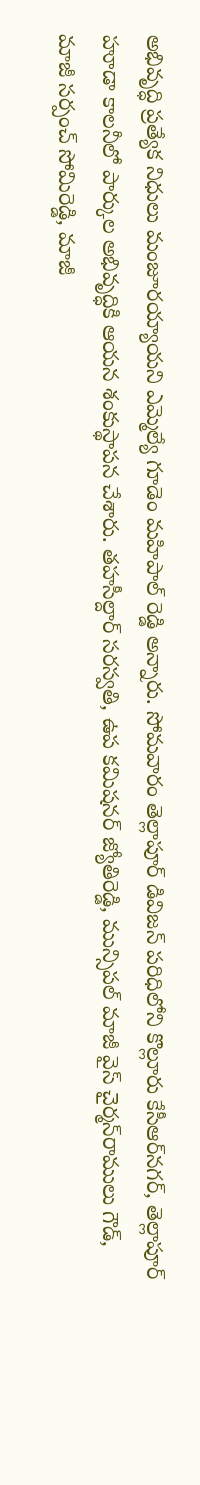అభివృద్ధి ప్రత్యేక నిధులు మంజూరయ్యాయని ఎమ్మెల్యే గూడెం మహిపాల్‌ రెడ్డి అన్నారు. సోమవారం తెల్లాపూర్‌ డివిజన్‌ పరిధిలోని కొల్లూరు కేసీఆర్‌నగర్‌, తెల్లాపూర్‌ హూడా కాలనీలో పార్కుల అభివృద్ధికి ఆయన శంకుస్థాపన చేశారు. తహసీల్దార్‌ సరస్వతి, ఉప కమిషనర్‌ జ్యోతిరెడ్డి, మున్సిపల్‌ మాజీ వైస్‌ చైర్మన్‌రాములు గౌడ్‌, మాజీ సర్పంచ్‌ సోమిరెడ్డి, మాజీ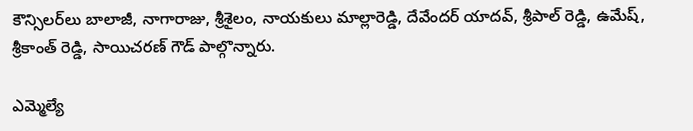కౌన్సిలర్‌లు బాలాజీ, నాగారాజు, శ్రీశైలం, నాయకులు మాల్లారెడ్డి, దేవేందర్‌ యాదవ్‌, శ్రీపాల్‌ రెడ్డి, ఉమేష్‌, శ్రీకాంత్‌ రెడ్డి, సాయిచరణ్‌ గౌడ్‌ పాల్గొన్నారు.

ఎమ్మెల్యే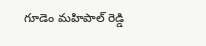గూడెం మహిపాల్‌ రెడ్డి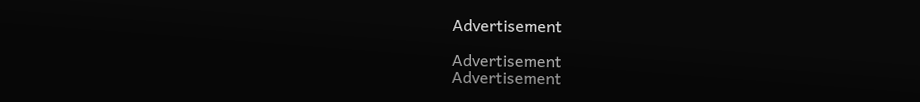Advertisement

Advertisement
Advertisement